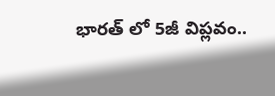భారత్ లో 5జీ విప్లవం..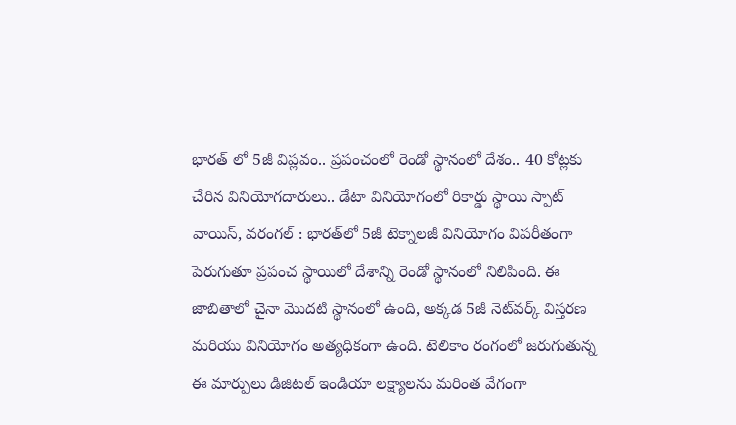భారత్ లో 5జీ విప్లవం.. ప్రపంచంలో రెండో స్థానంలో దేశం.. 40 కోట్లకు చేరిన వినియోగదారులు.. డేటా వినియోగంలో రికార్డు స్థాయి స్పాట్ వాయిస్, వరంగల్ : భారత్‌లో 5జీ టెక్నాలజీ వినియోగం విపరీతంగా పెరుగుతూ ప్రపంచ స్థాయిలో దేశాన్ని రెండో స్థానంలో నిలిపింది. ఈ జాబితాలో చైనా మొదటి స్థానంలో ఉంది, అక్కడ 5జీ నెట్‌వర్క్ విస్తరణ మరియు వినియోగం అత్యధికంగా ఉంది. టెలికాం రంగంలో జరుగుతున్న ఈ మార్పులు డిజిటల్ ఇండియా లక్ష్యాలను మరింత వేగంగా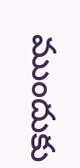ముందుకు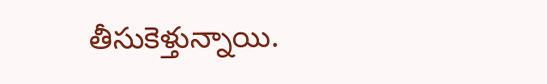తీసుకెళ్తున్నాయి.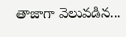తాజాగా వెలువడిన...